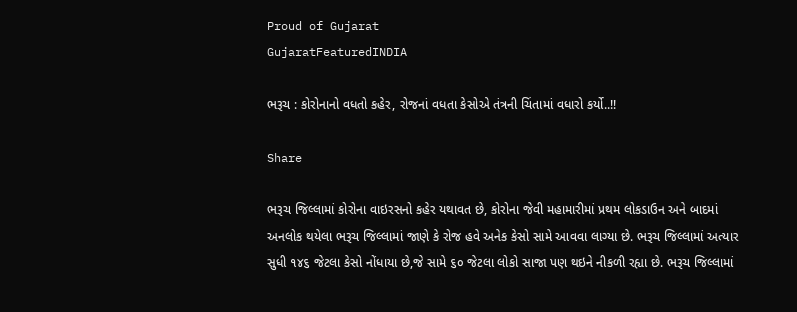Proud of Gujarat
GujaratFeaturedINDIA

ભરૂચ : કોરોનાનો વધતો કહેર, રોજનાં વધતા કેસોએ તંત્રની ચિંતામાં વધારો કર્યો..!!

Share

ભરૂચ જિલ્લામાં કોરોના વાઇરસનો કહેર યથાવત છે, કોરોના જેવી મહામારીમાં પ્રથમ લોકડાઉન અને બાદમાં અનલોક થયેલા ભરૂચ જિલ્લામાં જાણે કે રોજ હવે અનેક કેસો સામે આવવા લાગ્યા છે. ભરૂચ જિલ્લામાં અત્યાર સુધી ૧૪૬ જેટલા કેસો નોંધાયા છે,જે સામે ૬૦ જેટલા લોકો સાજા પણ થઇને નીકળી રહ્યા છે. ભરૂચ જિલ્લામાં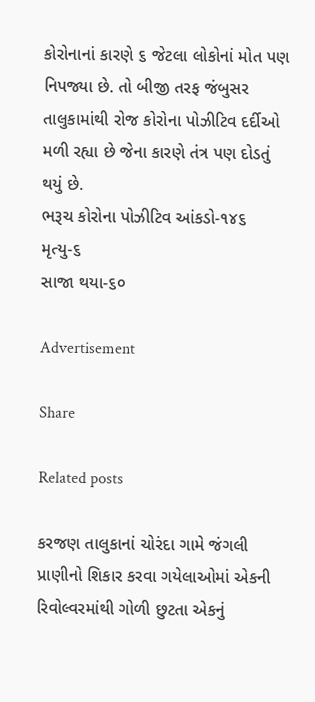કોરોનાનાં કારણે ૬ જેટલા લોકોનાં મોત પણ નિપજ્યા છે. તો બીજી તરફ જંબુસર તાલુકામાંથી રોજ કોરોના પોઝીટિવ દર્દીઓ મળી રહ્યા છે જેના કારણે તંત્ર પણ દોડતું થયું છે.
ભરૂચ કોરોના પોઝીટિવ આંકડો-૧૪૬
મૃત્યુ-૬
સાજા થયા-૬૦

Advertisement

Share

Related posts

કરજણ તાલુકાનાં ચોરંદા ગામે જંગલી પ્રાણીનો શિકાર કરવા ગયેલાઓમાં એકની રિવોલ્વરમાંથી ગોળી છુટતા એકનું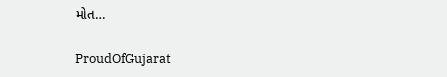મોત…

ProudOfGujarat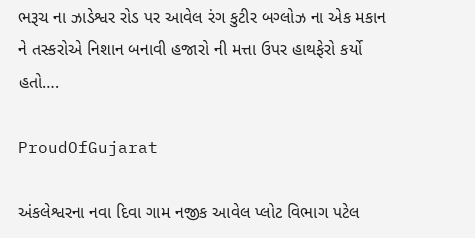ભરૂચ ના ઝાડેશ્વર રોડ પર આવેલ રંગ કુટીર બગ્લોઝ ના એક મકાન ને તસ્કરોએ નિશાન બનાવી હજારો ની મત્તા ઉપર હાથફેરો કર્યો હતો….

ProudOfGujarat

અંકલેશ્વરના નવા દિવા ગામ નજીક આવેલ પ્લોટ વિભાગ પટેલ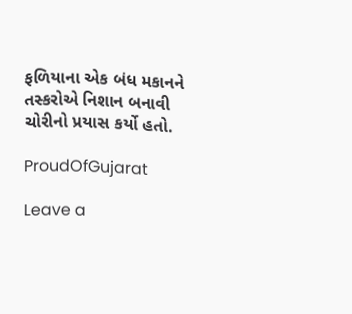ફળિયાના એક બંધ મકાનને તસ્કરોએ નિશાન બનાવી ચોરીનો પ્રયાસ કર્યો હતો.

ProudOfGujarat

Leave a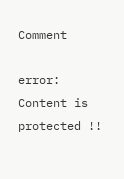Comment

error: Content is protected !!